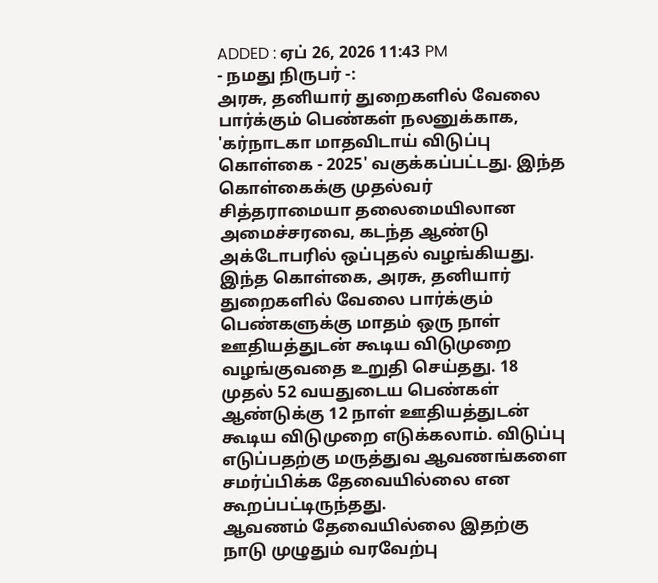ADDED : ஏப் 26, 2026 11:43 PM
- நமது நிருபர் -:
அரசு, தனியார் துறைகளில் வேலை பார்க்கும் பெண்கள் நலனுக்காக, 'கர்நாடகா மாதவிடாய் விடுப்பு கொள்கை - 2025' வகுக்கப்பட்டது. இந்த கொள்கைக்கு முதல்வர் சித்தராமையா தலைமையிலான அமைச்சரவை, கடந்த ஆண்டு அக்டோபரில் ஒப்புதல் வழங்கியது.
இந்த கொள்கை, அரசு, தனியார் துறைகளில் வேலை பார்க்கும் பெண்களுக்கு மாதம் ஒரு நாள் ஊதியத்துடன் கூடிய விடுமுறை வழங்குவதை உறுதி செய்தது. 18 முதல் 52 வயதுடைய பெண்கள் ஆண்டுக்கு 12 நாள் ஊதியத்துடன் கூடிய விடுமுறை எடுக்கலாம். விடுப்பு எடுப்பதற்கு மருத்துவ ஆவணங்களை சமர்ப்பிக்க தேவையில்லை என கூறப்பட்டிருந்தது.
ஆவணம் தேவையில்லை இதற்கு நாடு முழுதும் வரவேற்பு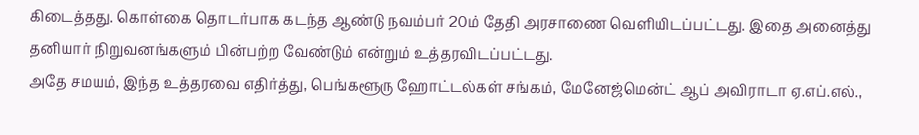கிடைத்தது. கொள்கை தொடர்பாக கடந்த ஆண்டு நவம்பர் 20ம் தேதி அரசாணை வெளியிடப்பட்டது. இதை அனைத்து தனியார் நிறுவனங்களும் பின்பற்ற வேண்டும் என்றும் உத்தரவிடப்பட்டது.
அதே சமயம், இந்த உத்தரவை எதிர்த்து, பெங்களூரு ஹோட்டல்கள் சங்கம், மேனேஜ்மென்ட் ஆப் அவிராடா ஏ.எப்.எல்.,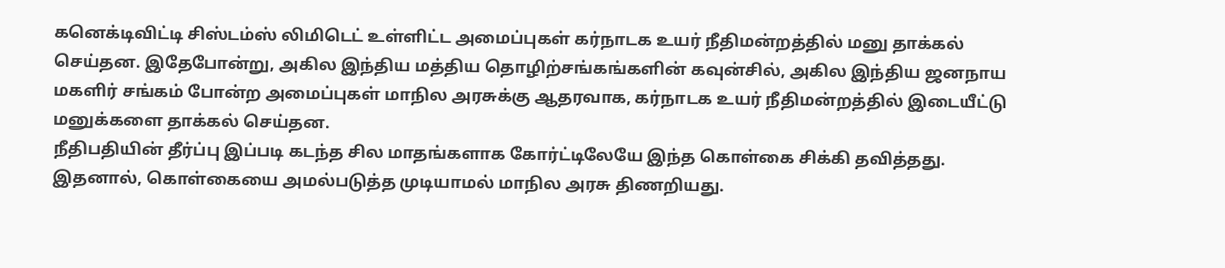கனெக்டிவிட்டி சிஸ்டம்ஸ் லிமிடெட் உள்ளிட்ட அமைப்புகள் கர்நாடக உயர் நீதிமன்றத்தில் மனு தாக்கல் செய்தன. இதேபோன்று, அகில இந்திய மத்திய தொழிற்சங்கங்களின் கவுன்சில், அகில இந்திய ஜனநாய மகளிர் சங்கம் போன்ற அமைப்புகள் மாநில அரசுக்கு ஆதரவாக, கர்நாடக உயர் நீதிமன்றத்தில் இடையீட்டு மனுக்களை தாக்கல் செய்தன.
நீதிபதியின் தீர்ப்பு இப்படி கடந்த சில மாதங்களாக கோர்ட்டிலேயே இந்த கொள்கை சிக்கி தவித்தது. இதனால், கொள்கையை அமல்படுத்த முடியாமல் மாநில அரசு திணறியது.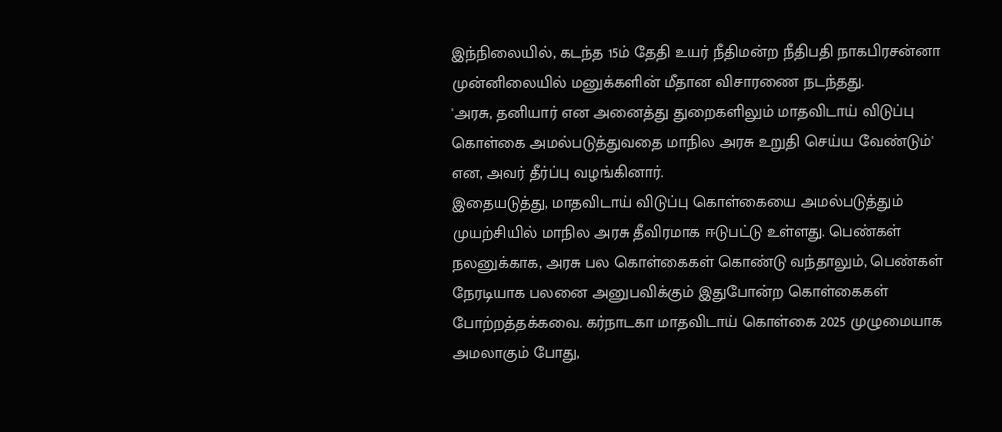இந்நிலையில், கடந்த 15ம் தேதி உயர் நீதிமன்ற நீதிபதி நாகபிரசன்னா முன்னிலையில் மனுக்களின் மீதான விசாரணை நடந்தது.
'அரசு, தனியார் என அனைத்து துறைகளிலும் மாதவிடாய் விடுப்பு கொள்கை அமல்படுத்துவதை மாநில அரசு உறுதி செய்ய வேண்டும்' என, அவர் தீர்ப்பு வழங்கினார்.
இதையடுத்து, மாதவிடாய் விடுப்பு கொள்கையை அமல்படுத்தும் முயற்சியில் மாநில அரசு தீவிரமாக ஈடுபட்டு உள்ளது. பெண்கள் நலனுக்காக, அரசு பல கொள்கைகள் கொண்டு வந்தாலும், பெண்கள் நேரடியாக பலனை அனுபவிக்கும் இதுபோன்ற கொள்கைகள் போற்றத்தக்கவை. கர்நாடகா மாதவிடாய் கொள்கை 2025 முழுமையாக அமலாகும் போது,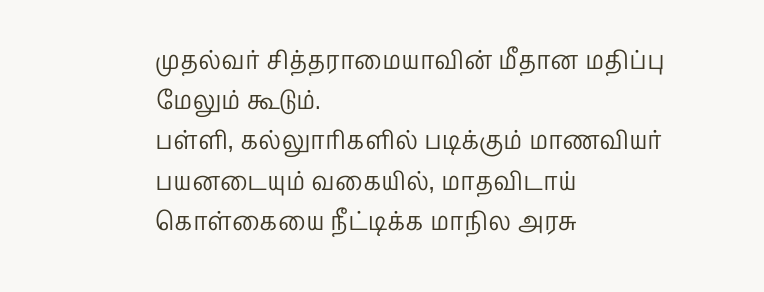முதல்வர் சித்தராமையாவின் மீதான மதிப்பு மேலும் கூடும்.
பள்ளி, கல்லுாரிகளில் படிக்கும் மாணவியர் பயனடையும் வகையில், மாதவிடாய் கொள்கையை நீட்டிக்க மாநில அரசு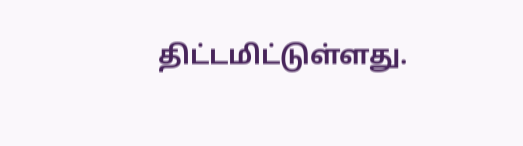திட்டமிட்டுள்ளது.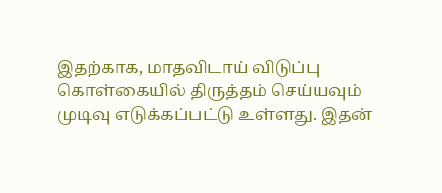இதற்காக, மாதவிடாய் விடுப்பு கொள்கையில் திருத்தம் செய்யவும் முடிவு எடுக்கப்பட்டு உள்ளது. இதன்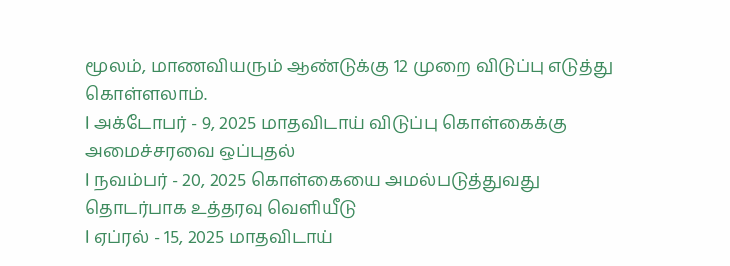மூலம், மாணவியரும் ஆண்டுக்கு 12 முறை விடுப்பு எடுத்து கொள்ளலாம்.
l அக்டோபர் - 9, 2025 மாதவிடாய் விடுப்பு கொள்கைக்கு அமைச்சரவை ஒப்புதல்
l நவம்பர் - 20, 2025 கொள்கையை அமல்படுத்துவது தொடர்பாக உத்தரவு வெளியீடு
l ஏப்ரல் - 15, 2025 மாதவிடாய்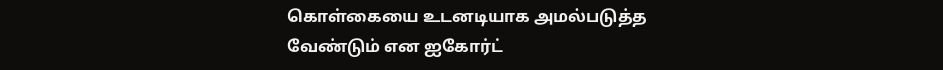கொள்கையை உடனடியாக அமல்படுத்த வேண்டும் என ஐகோர்ட்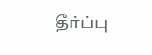தீர்ப்பு